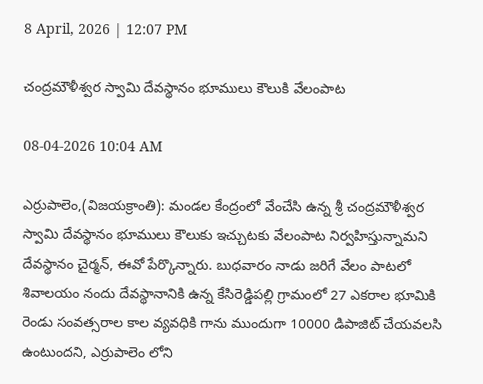8 April, 2026 | 12:07 PM

చంద్రమౌళీశ్వర స్వామి దేవస్థానం భూములు కౌలుకి వేలంపాట

08-04-2026 10:04 AM

ఎర్రుపాలెం,(విజయక్రాంతి): మండల కేంద్రంలో వేంచేసి ఉన్న శ్రీ చంద్రమౌళీశ్వర స్వామి దేవస్థానం భూములు కౌలుకు ఇచ్చుటకు వేలంపాట నిర్వహిస్తున్నామని దేవస్థానం చైర్మన్, ఈవో పేర్కొన్నారు. బుధవారం నాడు జరిగే వేలం పాటలో శివాలయం నందు దేవస్థానానికి ఉన్న కేసిరెడ్డిపల్లి గ్రామంలో 27 ఎకరాల భూమికి రెండు సంవత్సరాల కాల వ్యవధికి గాను ముందుగా 10000 డిపాజిట్ చేయవలసి ఉంటుందని, ఎర్రుపాలెం లోని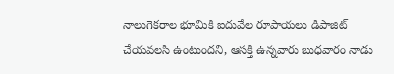నాలుగెకరాల భూమికి ఐదువేల రూపాయలు డిపాజిట్ చేయవలసి ఉంటుందని, ఆసక్తి ఉన్నవారు బుధవారం నాడు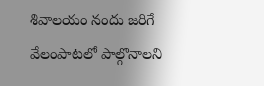శివాలయం నందు జరిగే వేలంపాటలో పాల్గొనాలని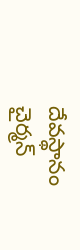దేవస్థానం చైర్మన్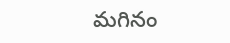మగినం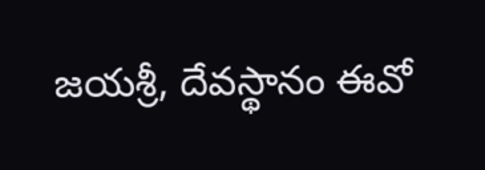జయశ్రీ, దేవస్థానం ఈవో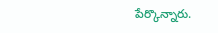పేర్కొన్నారు.